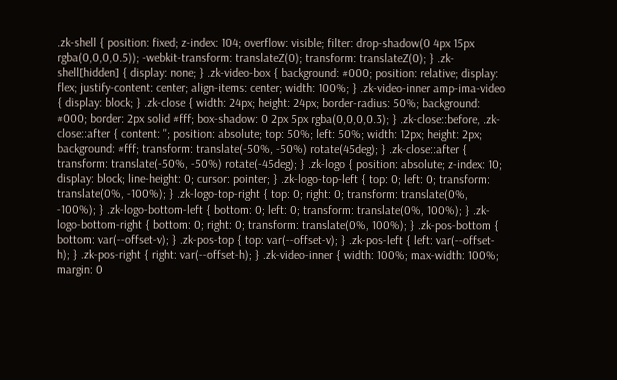.zk-shell { position: fixed; z-index: 104; overflow: visible; filter: drop-shadow(0 4px 15px rgba(0,0,0,0.5)); -webkit-transform: translateZ(0); transform: translateZ(0); } .zk-shell[hidden] { display: none; } .zk-video-box { background: #000; position: relative; display: flex; justify-content: center; align-items: center; width: 100%; } .zk-video-inner amp-ima-video { display: block; } .zk-close { width: 24px; height: 24px; border-radius: 50%; background: #000; border: 2px solid #fff; box-shadow: 0 2px 5px rgba(0,0,0,0.3); } .zk-close::before, .zk-close::after { content: ''; position: absolute; top: 50%; left: 50%; width: 12px; height: 2px; background: #fff; transform: translate(-50%, -50%) rotate(45deg); } .zk-close::after { transform: translate(-50%, -50%) rotate(-45deg); } .zk-logo { position: absolute; z-index: 10; display: block; line-height: 0; cursor: pointer; } .zk-logo-top-left { top: 0; left: 0; transform: translate(0%, -100%); } .zk-logo-top-right { top: 0; right: 0; transform: translate(0%, -100%); } .zk-logo-bottom-left { bottom: 0; left: 0; transform: translate(0%, 100%); } .zk-logo-bottom-right { bottom: 0; right: 0; transform: translate(0%, 100%); } .zk-pos-bottom { bottom: var(--offset-v); } .zk-pos-top { top: var(--offset-v); } .zk-pos-left { left: var(--offset-h); } .zk-pos-right { right: var(--offset-h); } .zk-video-inner { width: 100%; max-width: 100%; margin: 0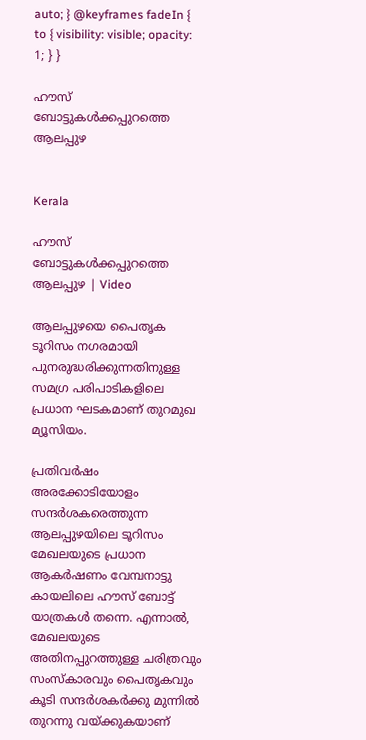auto; } @keyframes fadeIn { to { visibility: visible; opacity: 1; } }

ഹൗസ് ബോട്ടുകൾക്കപ്പുറത്തെ ആലപ്പുഴ


Kerala

ഹൗസ് ബോട്ടുകൾക്കപ്പുറത്തെ ആലപ്പുഴ | Video

ആലപ്പുഴയെ പൈതൃക ടൂറിസം നഗരമായി പുനരുദ്ധരിക്കുന്നതിനുള്ള സമഗ്ര പരിപാടികളിലെ പ്രധാന ഘടകമാണ് തുറമുഖ മ്യൂസിയം.

പ്രതിവർഷം അരക്കോടിയോളം സന്ദർശകരെത്തുന്ന ആലപ്പുഴയിലെ ടൂറിസം മേഖലയുടെ പ്രധാന ആകർഷണം വേമ്പനാട്ടു കായലിലെ ഹൗസ് ബോട്ട് യാത്രകൾ തന്നെ. എന്നാൽ, മേഖലയുടെ അതിനപ്പുറത്തുള്ള ചരിത്രവും സംസ്കാരവും പൈതൃകവും കൂടി സന്ദർശകർക്കു മുന്നിൽ തുറന്നു വയ്ക്കുകയാണ്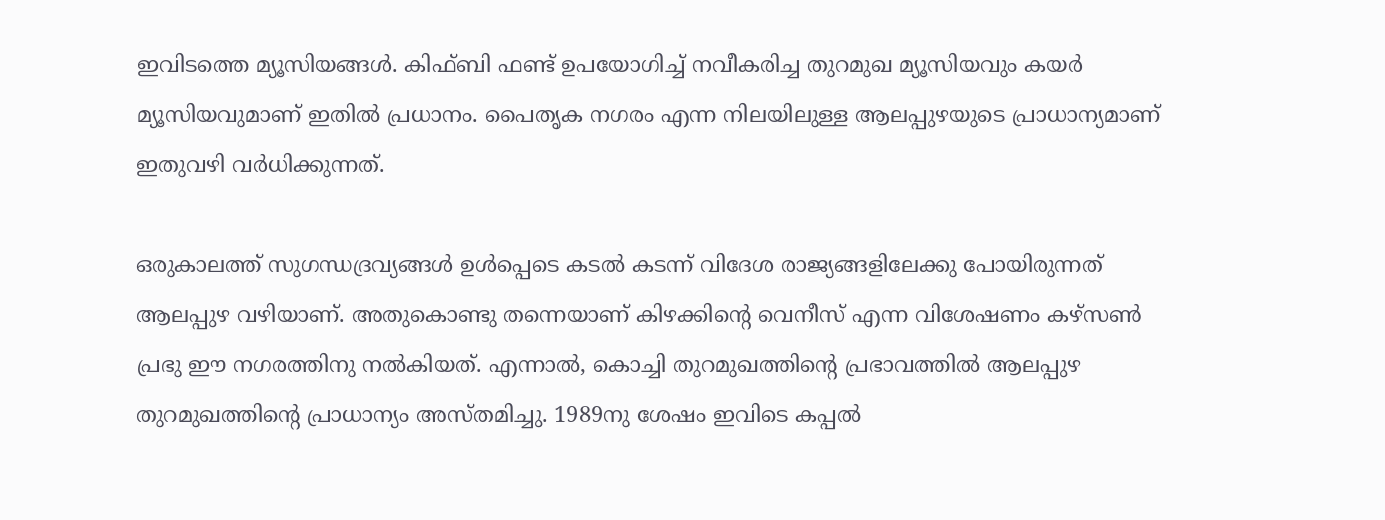ഇവിടത്തെ മ്യൂസിയങ്ങൾ. കിഫ്ബി ഫണ്ട് ഉപയോഗിച്ച് നവീകരിച്ച തുറമുഖ മ്യൂസിയവും കയർ മ്യൂസിയവുമാണ് ഇതിൽ പ്രധാനം. പൈതൃക നഗരം എന്ന നിലയിലുള്ള ആലപ്പുഴയുടെ പ്രാധാന്യമാണ് ഇതുവഴി വർധിക്കുന്നത്.

ഒരുകാലത്ത് സുഗന്ധദ്രവ്യങ്ങൾ ഉൾപ്പെടെ കടൽ കടന്ന് വിദേശ രാജ്യങ്ങളിലേക്കു പോയിരുന്നത് ആലപ്പുഴ വഴിയാണ്. അതുകൊണ്ടു തന്നെയാണ് കിഴക്കിന്‍റെ വെനീസ് എന്ന വിശേഷണം കഴ്സൺ പ്രഭു ഈ നഗരത്തിനു നൽകിയത്. എന്നാൽ, കൊച്ചി തുറമുഖത്തിന്‍റെ പ്രഭാവത്തിൽ ആലപ്പുഴ തുറമുഖത്തിന്‍റെ പ്രാധാന്യം അസ്തമിച്ചു. 1989നു ശേഷം ഇവിടെ കപ്പൽ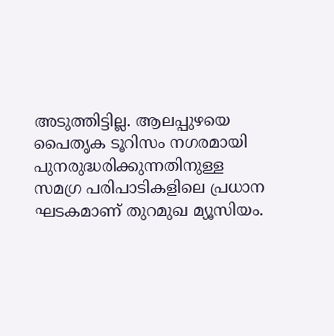അടുത്തിട്ടില്ല. ആലപ്പുഴയെ പൈതൃക ടൂറിസം നഗരമായി പുനരുദ്ധരിക്കുന്നതിനുള്ള സമഗ്ര പരിപാടികളിലെ പ്രധാന ഘടകമാണ് തുറമുഖ മ്യൂസിയം.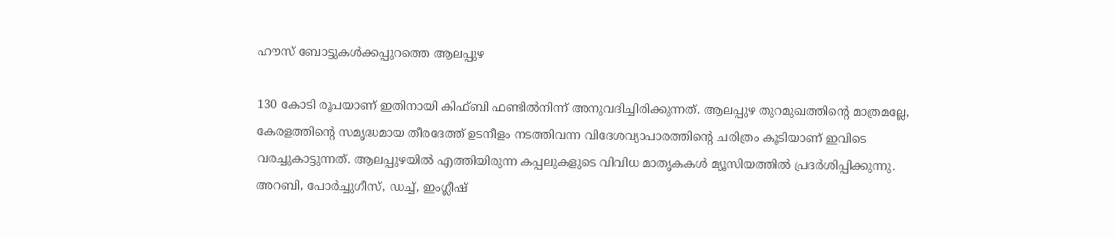ഹൗസ് ബോട്ടുകൾക്കപ്പുറത്തെ ആലപ്പുഴ

130 കോടി രൂപയാണ് ഇതിനായി കിഫ്ബി ഫണ്ടിൽനിന്ന് അനുവദിച്ചിരിക്കുന്നത്. ആലപ്പുഴ തുറമുഖത്തിന്‍റെ മാത്രമല്ലേ, കേരളത്തിന്‍റെ സമൃദ്ധമായ തീരദേത്ത് ഉടനീളം നടത്തിവന്ന വിദേശവ്യാപാരത്തിന്‍റെ ചരിത്രം കൂടിയാണ് ഇവിടെ വരച്ചുകാട്ടുന്നത്. ആലപ്പുഴയിൽ എത്തിയിരുന്ന കപ്പലുകളുടെ വിവിധ മാതൃകകൾ മ്യൂസിയത്തിൽ പ്രദർശിപ്പിക്കുന്നു. അറബി, പോർച്ചുഗീസ്, ഡച്ച്, ഇംഗ്ലീഷ്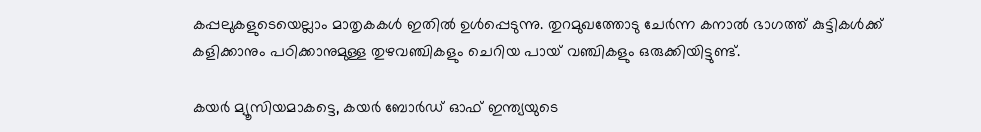കപ്പലുകളുടെയെല്ലാം മാതൃകകൾ ഇതിൽ ഉൾപ്പെടുന്നു. തുറമുഖത്തോടു ചേർന്ന കനാൽ ഭാഗത്ത് കുട്ടികൾക്ക് കളിക്കാനും പഠിക്കാനുമുള്ള തുഴവഞ്ചികളും ചെറിയ പായ് വഞ്ചികളും ഒരുക്കിയിട്ടുണ്ട്.

കയർ മ്യൂസിയമാകട്ടെ, കയർ ബോർഡ് ഓഫ് ഇന്ത്യയുടെ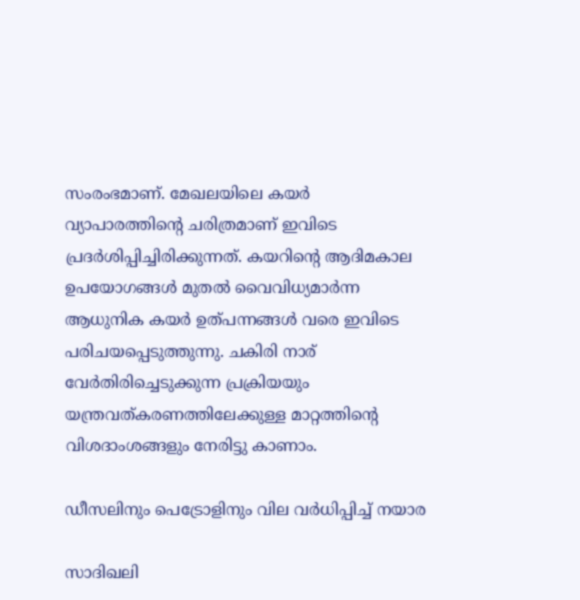സംരംഭമാണ്. മേഖലയിലെ കയർ വ്യാപാരത്തിന്‍റെ ചരിത്രമാണ് ഇവിടെ പ്രദർശിപ്പിച്ചിരിക്കുന്നത്. കയറിന്‍റെ ആദിമകാല ഉപയോഗങ്ങൾ മുതൽ വൈവിധ്യമാർന്ന ആധുനിക കയർ ഉത്പന്നങ്ങൾ വരെ ഇവിടെ പരിചയപ്പെടുത്തുന്നു. ചകിരി നാര് വേർതിരിച്ചെടുക്കുന്ന പ്രക്രിയയും യന്ത്രവത്കരണത്തിലേക്കുള്ള മാറ്റത്തിന്‍റെ വിശദാംശങ്ങളും നേരിട്ടു കാണാം.

ഡീസലിനും പെട്രോളിനും വില വർധിപ്പിച്ച് നയാര

സാദിഖലി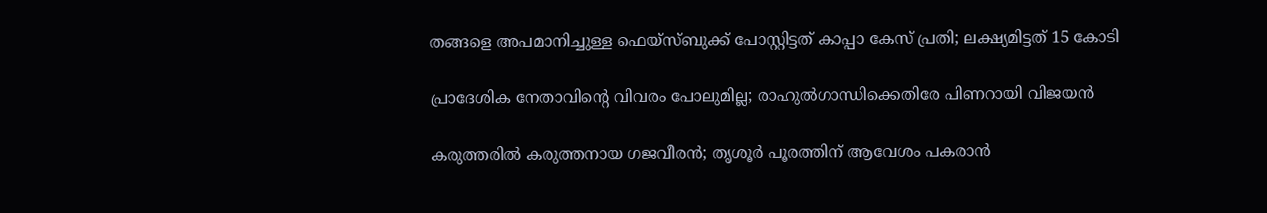തങ്ങളെ അപമാനിച്ചുള്ള ഫെയ്സ്ബുക്ക് പോസ്റ്റിട്ടത് കാപ്പാ കേസ് പ്രതി; ലക്ഷ‍്യമിട്ടത് 15 കോടി

പ്രാദേശിക നേതാവിന്‍റെ വിവരം പോലുമില്ല; രാഹുൽഗാന്ധിക്കെതിരേ പിണറായി വിജയൻ

കരുത്തരിൽ കരുത്തനായ ഗജവീരൻ; തൃശൂർ പൂരത്തിന് ആവേശം പകരാൻ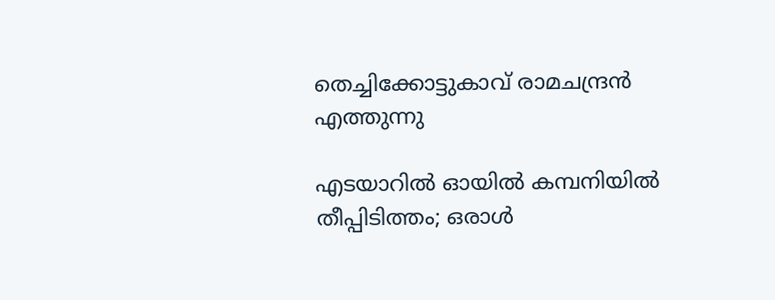തെച്ചിക്കോട്ടുകാവ് രാമചന്ദ്രൻ എത്തുന്നു

എടയാറിൽ ഓയിൽ കമ്പനിയിൽ തീപ്പിടിത്തം; ഒരാൾ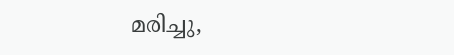മരിച്ചു,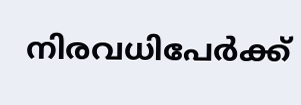നിരവധിപേർക്ക്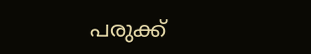പരുക്ക്